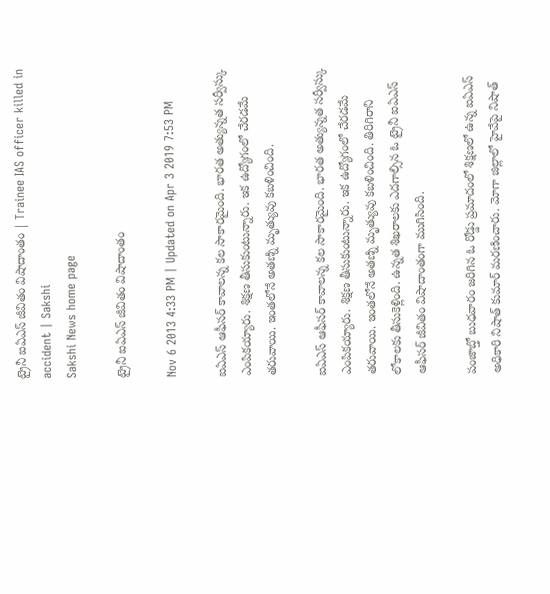ట్రైనీ ఐఏఎస్ జీవితం విషాదాంతం | Trainee IAS officer killed in accident | Sakshi
Sakshi News home page

ట్రైనీ ఐఏఎస్ జీవితం విషాదాంతం

Nov 6 2013 4:33 PM | Updated on Apr 3 2019 7:53 PM

ఐఏఎస్ ఆఫీసర్ కావాలన్న కల సాకారమైంది. భారత అత్యున్నత సర్వీస్కు ఎంపికయ్యారు. శిక్షణ తీసుకుంటున్నారు. ఇక ఉద్యోగంలో చేరడమే తరువాయి. ఇంతలోనే అతణ్ని మృత్యువు కబళించింది.

ఐఏఎస్ ఆఫీసర్ కావాలన్న కల సాకారమైంది. భారత అత్యున్నత సర్వీస్కు ఎంపికయ్యారు. శిక్షణ తీసుకుంటున్నారు. ఇక ఉద్యోగంలో చేరడమే తరువాయి. ఇంతలోనే అతణ్ని మృత్యువు కబళించింది. తిరిగిరాని లోకాలకు తీసుకెళ్లింది. ఉన్నత శిఖరాలకు ఎదగాల్సిన ఓ ట్రైనీ ఐఏఎస్ ఆఫీసర్ జీవితం విషాదాంతంగా ముగిసింది.

పంజాబ్తో బుధవారం జరిగిన ఓ రోడ్డు ప్రమాదంలో శిక్షణలో ఉన్న ఐఏఎస్ అధికారి నిషాత్ కుమార్ మరణించారు. మోగా జిల్లాలో హైవేపై నిషాత్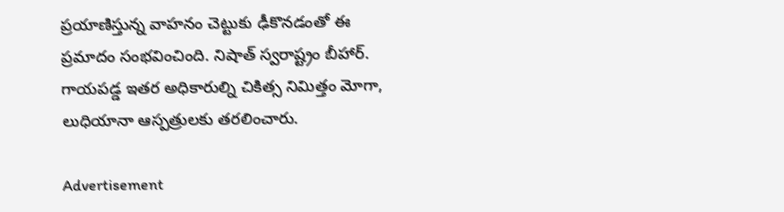ప్రయాణిస్తున్న వాహనం చెట్టుకు ఢీకొనడంతో ఈ ప్రమాదం సంభవించింది. నిషాత్ స్వరాష్ట్రం బీహార్. గాయపడ్డ ఇతర అధికారుల్ని చికిత్స నిమిత్తం మోగా, లుధియానా ఆస్పత్రులకు తరలించారు.

Advertisement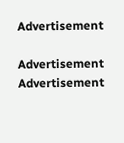Advertisement

Advertisement
Advertisement